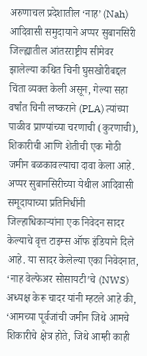अरुणाचल प्रदेशातील ‘नाह’ (Nah) आदिवासी समुदायाने अप्पर सुबानसिरी जिल्ह्यातील आंतरराष्ट्रीय सीमेवर झालेल्या कथित चिनी घुसखोरीबद्दल चिंता व्यक्त केली असून, गेल्या सहा वर्षांत चिनी लष्कराने (PLA) त्यांच्या पाळीव प्राण्यांच्या चरणाची (कुरणाची), शिकारीची आणि शेतीची एक मोठी जमीन बळकावल्याचा दावा केला आहे.
अप्पर सुबानसिरीच्या येथील आदिवासी समूदायाच्या प्रतिनिधींनी जिल्हाधिकाऱ्यांना एक निवेदन सादर केल्याचे वृत्त टाइम्स ऑफ इंडियाने दिले आहे. या सादर केलेल्या एका निवेदनात, ‘नाह वेल्फेअर सोसायटी’चे (NWS) अध्यक्ष केरू चादर यांनी म्हटले आहे की, ‘आमच्या पूर्वजांची जमीन जिथे आमचे शिकारीचे क्षेत्र होते, जिथे आम्ही काही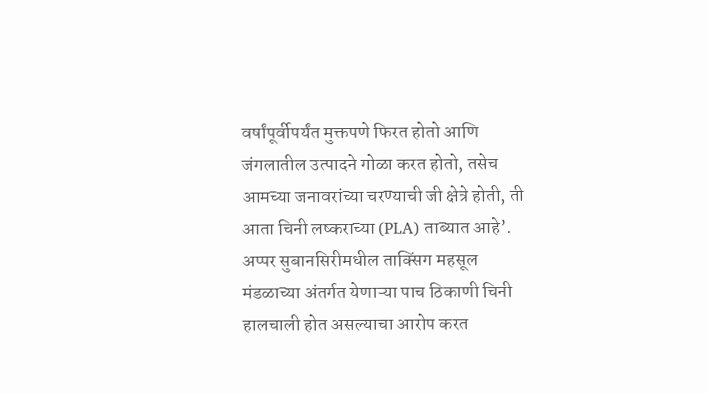वर्षांपूर्वीपर्यंत मुक्तपणे फिरत होतो आणि जंगलातील उत्पादने गोळा करत होतो, तसेच आमच्या जनावरांच्या चरण्याची जी क्षेत्रे होती, ती आता चिनी लष्कराच्या (PLA) ताब्यात आहे’.
अप्पर सुबानसिरीमधील ताक्सिंग महसूल मंडळाच्या अंतर्गत येणाऱ्या पाच ठिकाणी चिनी हालचाली होत असल्याचा आरोप करत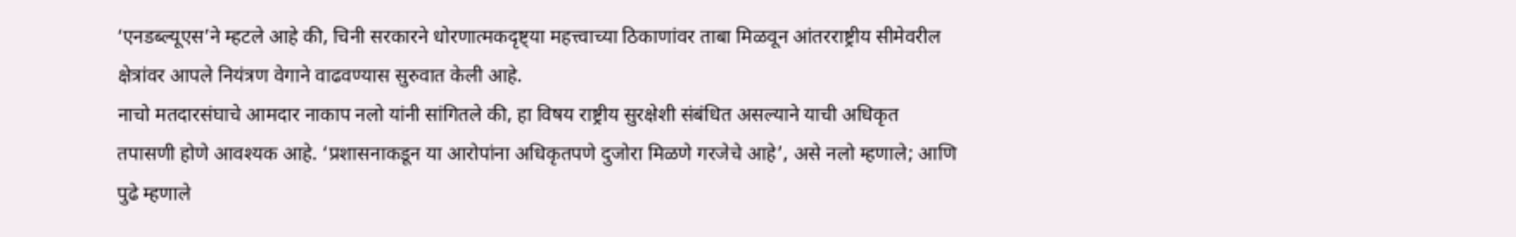‘एनडब्ल्यूएस’ने म्हटले आहे की, चिनी सरकारने धोरणात्मकदृष्ट्या महत्त्वाच्या ठिकाणांवर ताबा मिळवून आंतरराष्ट्रीय सीमेवरील क्षेत्रांवर आपले नियंत्रण वेगाने वाढवण्यास सुरुवात केली आहे.
नाचो मतदारसंघाचे आमदार नाकाप नलो यांनी सांगितले की, हा विषय राष्ट्रीय सुरक्षेशी संबंधित असल्याने याची अधिकृत तपासणी होणे आवश्यक आहे. ‘प्रशासनाकडून या आरोपांना अधिकृतपणे दुजोरा मिळणे गरजेचे आहे’, असे नलो म्हणाले; आणि पुढे म्हणाले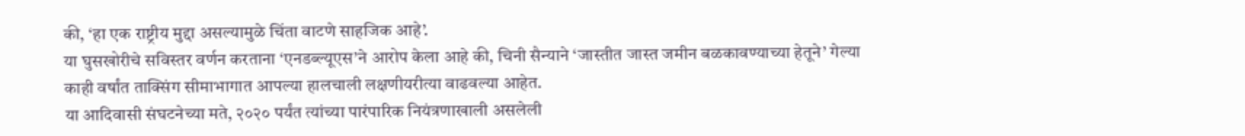की, ‘हा एक राष्ट्रीय मुद्दा असल्यामुळे चिंता वाटणे साहजिक आहे’.
या घुसखोरीचे सविस्तर वर्णन करताना ‘एनडब्ल्यूएस’ने आरोप केला आहे की, चिनी सैन्याने ‘जास्तीत जास्त जमीन बळकावण्याच्या हेतूने’ गेल्या काही वर्षांत ताक्सिंग सीमाभागात आपल्या हालचाली लक्षणीयरीत्या वाढवल्या आहेत.
या आदिवासी संघटनेच्या मते, २०२० पर्यंत त्यांच्या पारंपारिक नियंत्रणाखाली असलेली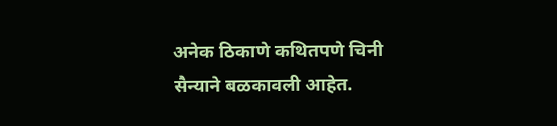अनेक ठिकाणे कथितपणे चिनी सैन्याने बळकावली आहेत.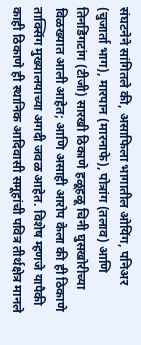संघटनेने सांगितले की, असाफिला भागातील ओयिंग, पनिअर (चुजार्ता भाग), मारपान (मारनाफे), पोत्रांग (तलाव) आणि तिनडिंगटांग (टीजी) सारखी ठिकाणे हळूहळू चिनी घुसखोरीच्या विळख्यात आली आहेत; आणि असाही आरोप केला की ही ठिकाणे ताक्सिंग मुख्यालयाच्या अगदी जवळ आहेत. विशेष म्हणजे यापैकी काही ठिकाणे ही स्थानिक आदिवासी समूहांची पवित्र तीर्थक्षेत्र मानले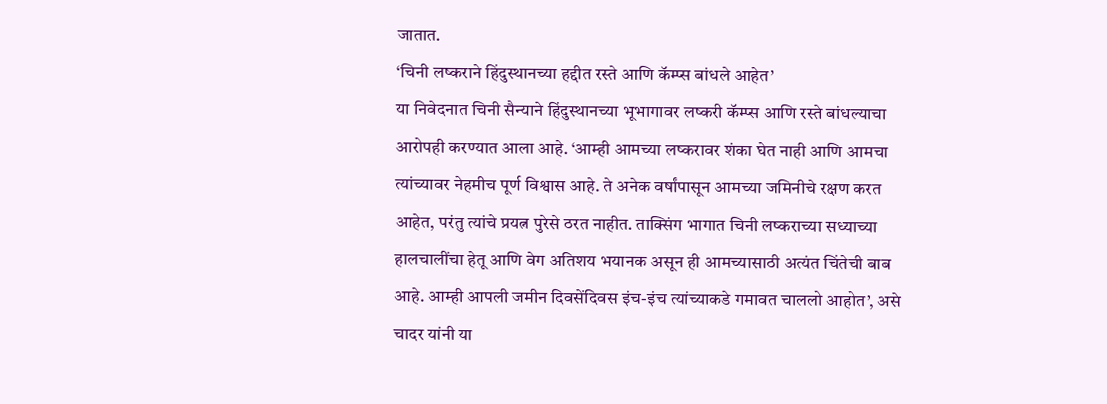जातात.
‘चिनी लष्कराने हिंदुस्थानच्या हद्दीत रस्ते आणि कॅम्प्स बांधले आहेत’
या निवेदनात चिनी सैन्याने हिंदुस्थानच्या भूभागावर लष्करी कॅम्प्स आणि रस्ते बांधल्याचा आरोपही करण्यात आला आहे. ‘आम्ही आमच्या लष्करावर शंका घेत नाही आणि आमचा त्यांच्यावर नेहमीच पूर्ण विश्वास आहे. ते अनेक वर्षांपासून आमच्या जमिनीचे रक्षण करत आहेत, परंतु त्यांचे प्रयत्न पुरेसे ठरत नाहीत. ताक्सिंग भागात चिनी लष्कराच्या सध्याच्या हालचालींचा हेतू आणि वेग अतिशय भयानक असून ही आमच्यासाठी अत्यंत चिंतेची बाब आहे. आम्ही आपली जमीन दिवसेंदिवस इंच-इंच त्यांच्याकडे गमावत चाललो आहोत’, असे चादर यांनी या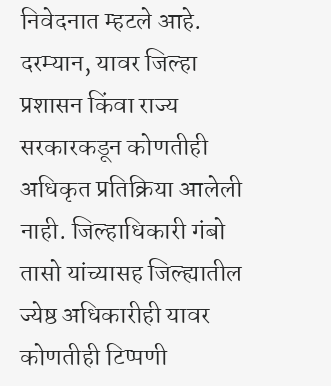निवेदनात म्हटले आहे.
दरम्यान, यावर जिल्हा प्रशासन किंवा राज्य सरकारकडून कोणतीही अधिकृत प्रतिक्रिया आलेली नाही. जिल्हाधिकारी गंबो तासो यांच्यासह जिल्ह्यातील ज्येष्ठ अधिकारीही यावर कोणतीही टिप्पणी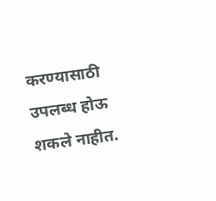करण्यासाठी उपलब्ध होऊ शकले नाहीत.